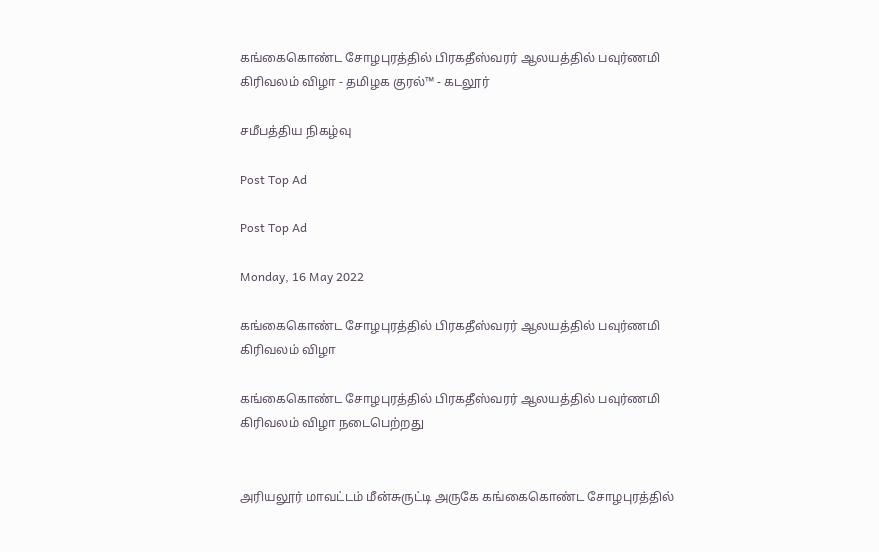கங்கைகொண்ட சோழபுரத்தில் பிரகதீஸ்வரர் ஆலயத்தில் பவுர்ணமி கிரிவலம் விழா - தமிழக குரல்™ - கடலூர்

சமீபத்திய நிகழ்வு

Post Top Ad

Post Top Ad

Monday, 16 May 2022

கங்கைகொண்ட சோழபுரத்தில் பிரகதீஸ்வரர் ஆலயத்தில் பவுர்ணமி கிரிவலம் விழா

கங்கைகொண்ட சோழபுரத்தில் பிரகதீஸ்வரர் ஆலயத்தில் பவுர்ணமி கிரிவலம் விழா நடைபெற்றது


அரியலூர் மாவட்டம் மீன்சுருட்டி அருகே கங்கைகொண்ட சோழபுரத்தில்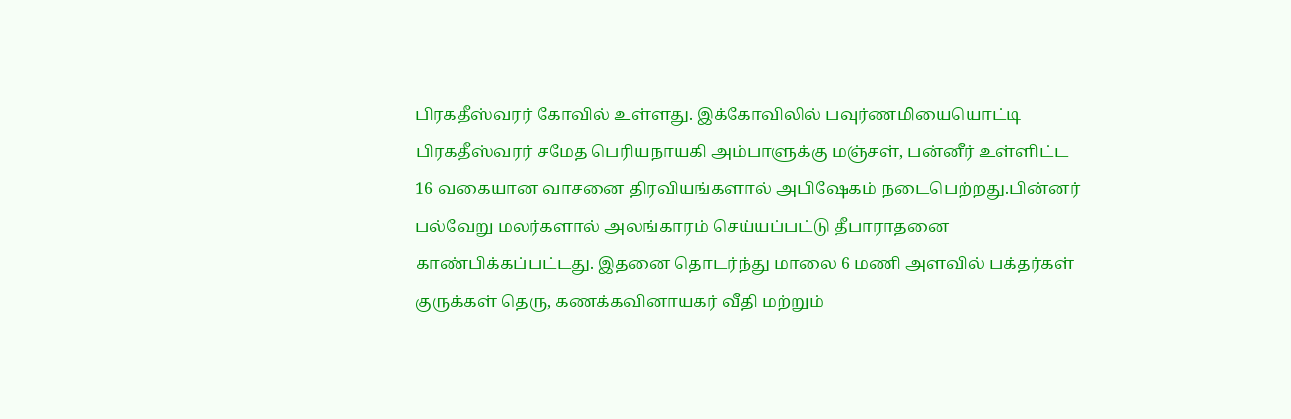பிரகதீஸ்வரர் கோவில் உள்ளது. இக்கோவிலில் பவுர்ணமியையொட்டி பிரகதீஸ்வரர் சமேத பெரியநாயகி அம்பாளுக்கு மஞ்சள், பன்னீர் உள்ளிட்ட 16 வகையான வாசனை திரவியங்களால் அபிஷேகம் நடைபெற்றது.பின்னர் பல்வேறு மலர்களால் அலங்காரம் செய்யப்பட்டு தீபாராதனை காண்பிக்கப்பட்டது. இதனை தொடர்ந்து மாலை 6 மணி அளவில் பக்தர்கள் குருக்கள் தெரு, கணக்கவினாயகர் வீதி மற்றும்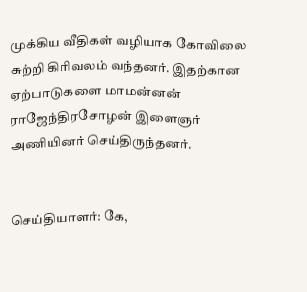முக்கிய வீதிகள் வழியாக கோவிலை சுற்றி கிரிவலம் வந்தனர். இதற்கான ஏற்பாடுகளை மாமன்னன் ராஜேந்திரசோழன் இளைஞர் அணியினர் செய்திருந்தனர்.


செய்தியாளர்: கே,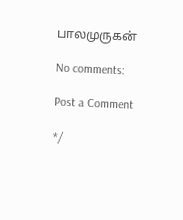பாலமுருகன்

No comments:

Post a Comment

*/